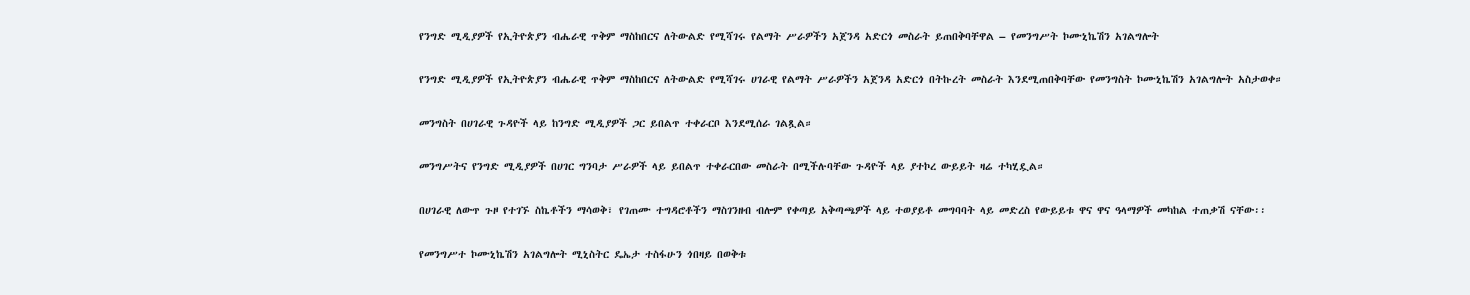የንግድ ሚዲያዎች የኢትዮጵያን ብሔራዊ ጥቅም ማስከበርና ለትውልድ የሚሻገሩ የልማት ሥራዎችን አጀንዳ አድርጎ መስራት ይጠበቅባቸዋል – የመንግሥት ኮሙኒኬሽን አገልግሎት

የንግድ ሚዲያዎች የኢትዮጵያን ብሔራዊ ጥቅም ማስከበርና ለትውልድ የሚሻገሩ ሀገራዊ የልማት ሥራዎችን አጀንዳ አድርጎ በትኩረት መስራት እንደሚጠበቅባቸው የመንግስት ኮሙኒኬሽን አገልግሎት አስታወቀ።

መንግስት በሀገራዊ ጉዳዮች ላይ ከንግድ ሚዲያዎች ጋር ይበልጥ ተቀራርቦ እንደሚሰራ ገልጿል።

መንግሥትና የንግድ ሚዲያዎች በሀገር ግንባታ ሥራዎች ላይ ይበልጥ ተቀራርበው መስራት በሚችሉባቸው ጉዳዮች ላይ ያተኮረ ውይይት ዛሬ ተካሂዷል።

በሀገራዊ ለውጥ ጉዞ የተገኙ ስኬቶችን ማሳወቅ፣ የገጠሙ ተግዳሮቶችን ማስገንዘብ ብሎም የቀጣይ አቅጣጫዎች ላይ ተወያይቶ መግባባት ላይ መድረስ የውይይቱ ዋና ዋና ዓላማዎች መካከል ተጠቃሽ ናቸው፡፡

የመንግሥተ ኮሙኒኬሽን አገልግሎት ሚኒስትር ዴኤታ ተስፋሁን ጎበዛይ በወቅቱ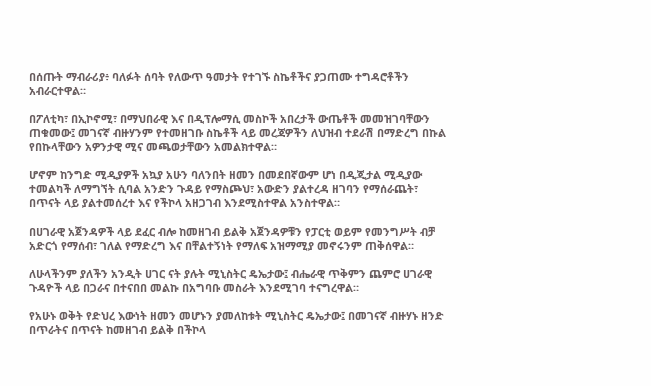በሰጡት ማብራሪያ፥ ባለፉት ሰባት የለውጥ ዓመታት የተገኙ ስኬቶችና ያጋጠሙ ተግዳሮቶችን አብራርተዋል።

በፖለቲካ፣ በኢኮኖሚ፣ በማህበራዊ እና በዲፕሎማሲ መስኮች አበረታች ውጤቶች መመዝገባቸውን ጠቁመው፤ መገናኛ ብዙሃንም የተመዘገቡ ስኬቶች ላይ መረጃዎችን ለህዝብ ተደራሽ በማድረግ በኩል የበኩላቸውን አዎንታዊ ሚና መጫወታቸውን አመልክተዋል።

ሆኖም ከንግድ ሚዲያዎች አኳያ አሁን ባለንበት ዘመን በመደበኛውም ሆነ በዲጂታል ሚዲያው ተመልካች ለማግኘት ሲባል አንድን ጉዳይ የማስጮህ፣ አውድን ያልተረዳ ዘገባን የማሰራጨት፣ በጥናት ላይ ያልተመሰረተ እና የችኮላ አዘጋገብ እንደሚስተዋል አንስተዋል።

በሀገራዊ አጀንዳዎች ላይ ደፈር ብሎ ከመዘገብ ይልቅ አጀንዳዎቹን የፓርቲ ወይም የመንግሥት ብቻ አድርጎ የማሰብ፣ ገለል የማድረግ እና በቸልተኝነት የማለፍ አዝማሚያ መኖሩንም ጠቅሰዋል።

ለሁላችንም ያለችን አንዲት ሀገር ናት ያሉት ሚኒስትር ዴኤታው፤ ብሔራዊ ጥቅምን ጨምሮ ሀገራዊ ጉዳዮች ላይ በጋራና በተናበበ መልኩ በአግባቡ መስራት እንደሚገባ ተናግረዋል።

የአሁኑ ወቅት የድህረ እውነት ዘመን መሆኑን ያመለከቱት ሚኒስትር ዴኤታው፤ በመገናኛ ብዙሃኑ ዘንድ በጥራትና በጥናት ከመዘገብ ይልቅ በችኮላ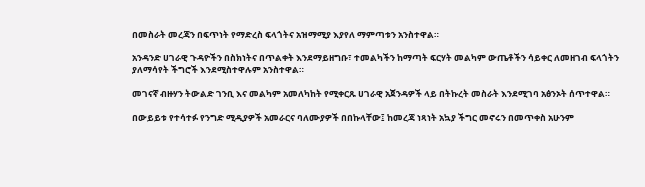በመስራት መረጃን በፍጥነት የማድረስ ፍላጎትና አዝማሚያ እያየለ ማምጣቱን አንስተዋል።

አንዳንድ ሀገራዊ ጉዳዮችን በስክነትና በጥልቀት እንደማይዘግቡ፣ ተመልካችን ከማጣት ፍርሃት መልካም ውጤቶችን ሳይቀር ለመዘገብ ፍላጎትን ያለማሳየት ችግሮች እንደሚስተዋሉም አንስተዋል።

መገናኛ ብዙሃን ትውልድ ገንቢ እና መልካም አመለካከት የሚቀርጹ ሀገራዊ አጀንዳዎች ላይ በትኩረት መስራት እንደሚገባ አፅንኦት ሰጥተዋል።

በውይይቱ የተሳተፉ የንግድ ሚዲያዎች አመራርና ባለሙያዎች በበኩላቸው፤ ከመረጃ ነጻነት አኳያ ችግር መኖሩን በመጥቀስ አሁንም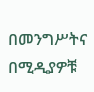በመንግሥትና በሚዲያዎቹ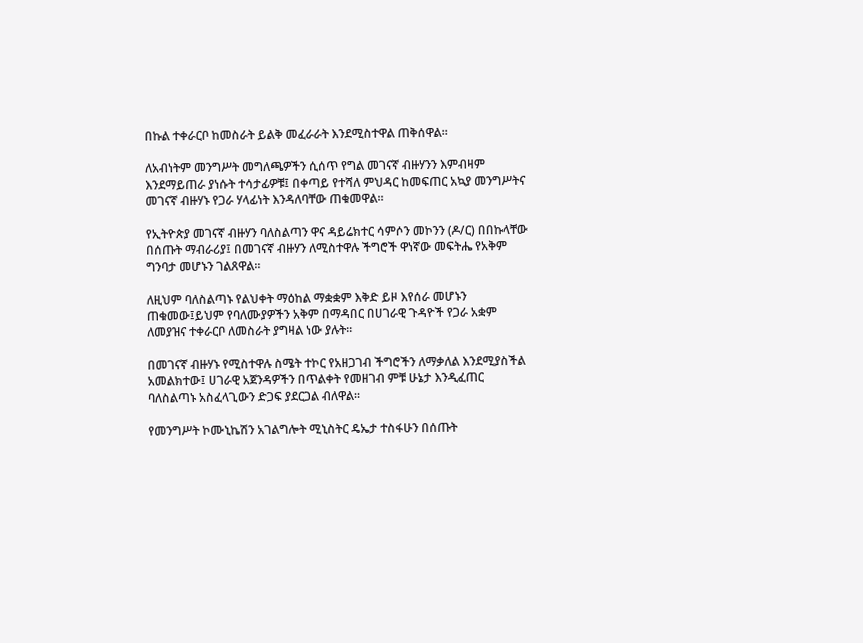በኩል ተቀራርቦ ከመስራት ይልቅ መፈራራት እንደሚስተዋል ጠቅሰዋል።

ለአብነትም መንግሥት መግለጫዎችን ሲሰጥ የግል መገናኛ ብዙሃንን እምብዛም እንደማይጠራ ያነሱት ተሳታፊዎቹ፤ በቀጣይ የተሻለ ምህዳር ከመፍጠር አኳያ መንግሥትና መገናኛ ብዙሃኑ የጋራ ሃላፊነት እንዳለባቸው ጠቁመዋል።

የኢትዮጵያ መገናኛ ብዙሃን ባለስልጣን ዋና ዳይሬክተር ሳምሶን መኮንን (ዶ/ር) በበኩላቸው በሰጡት ማብራሪያ፤ በመገናኛ ብዙሃን ለሚስተዋሉ ችግሮች ዋነኛው መፍትሔ የአቅም ግንባታ መሆኑን ገልጸዋል።

ለዚህም ባለስልጣኑ የልህቀት ማዕከል ማቋቋም እቅድ ይዞ እየሰራ መሆኑን ጠቁመው፤ይህም የባለሙያዎችን አቅም በማዳበር በሀገራዊ ጉዳዮች የጋራ አቋም ለመያዝና ተቀራርቦ ለመስራት ያግዛል ነው ያሉት።

በመገናኛ ብዙሃኑ የሚስተዋሉ ስሜት ተኮር የአዘጋገብ ችግሮችን ለማቃለል እንደሚያስችል አመልክተው፤ ሀገራዊ አጀንዳዎችን በጥልቀት የመዘገብ ምቹ ሁኔታ እንዲፈጠር ባለስልጣኑ አስፈላጊውን ድጋፍ ያደርጋል ብለዋል።

የመንግሥት ኮሙኒኬሽን አገልግሎት ሚኒስትር ዴኤታ ተስፋሁን በሰጡት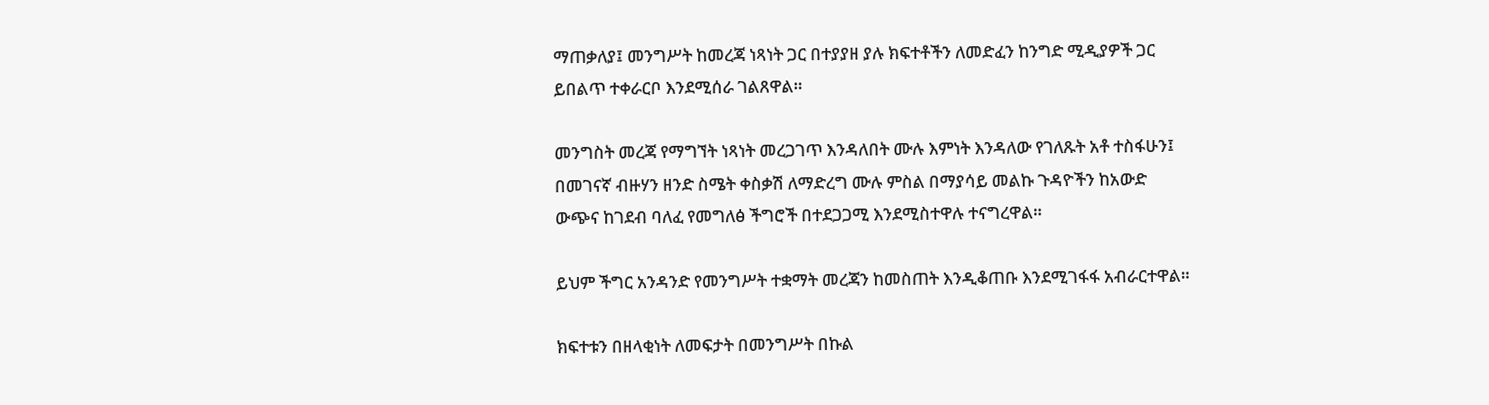ማጠቃለያ፤ መንግሥት ከመረጃ ነጻነት ጋር በተያያዘ ያሉ ክፍተቶችን ለመድፈን ከንግድ ሚዲያዎች ጋር ይበልጥ ተቀራርቦ እንደሚሰራ ገልጸዋል።

መንግስት መረጃ የማግኘት ነጻነት መረጋገጥ እንዳለበት ሙሉ እምነት እንዳለው የገለጹት አቶ ተስፋሁን፤ በመገናኛ ብዙሃን ዘንድ ስሜት ቀስቃሽ ለማድረግ ሙሉ ምስል በማያሳይ መልኩ ጉዳዮችን ከአውድ ውጭና ከገደብ ባለፈ የመግለፅ ችግሮች በተደጋጋሚ እንደሚስተዋሉ ተናግረዋል።

ይህም ችግር አንዳንድ የመንግሥት ተቋማት መረጃን ከመስጠት እንዲቆጠቡ እንደሚገፋፋ አብራርተዋል።

ክፍተቱን በዘላቂነት ለመፍታት በመንግሥት በኩል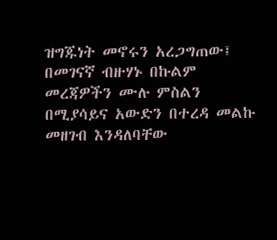ዝግጁነት መኖሩን አረጋግጠው፤ በመገናኛ ብዙሃኑ በኩልም መረጃዎችን ሙሉ ምስልን በሚያሳይና አውድን በተረዳ መልኩ መዘገብ እንዳለባቸው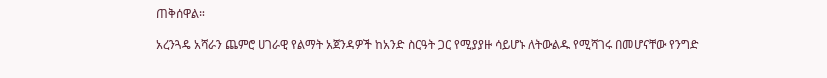ጠቅሰዋል።

አረንጓዴ አሻራን ጨምሮ ሀገራዊ የልማት አጀንዳዎች ከአንድ ስርዓት ጋር የሚያያዙ ሳይሆኑ ለትውልዱ የሚሻገሩ በመሆናቸው የንግድ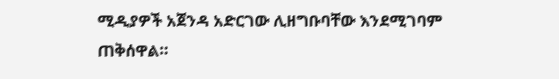ሚዲያዎች አጀንዳ አድርገው ሊዘግቡባቸው እንደሚገባም ጠቅሰዋል።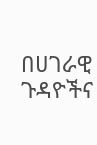በሀገራዊ ጉዳዮችና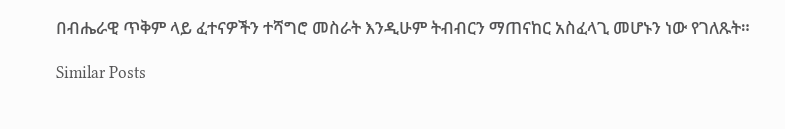በብሔራዊ ጥቅም ላይ ፈተናዎችን ተሻግሮ መስራት እንዲሁም ትብብርን ማጠናከር አስፈላጊ መሆኑን ነው የገለጹት።

Similar Posts